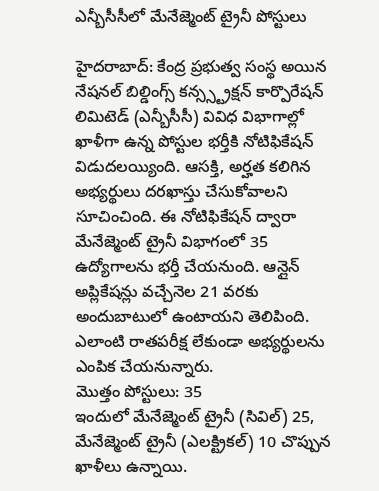ఎన్బీసీసీలో మేనేజ్మెంట్ ట్రైనీ పోస్టులు

హైదరాబాద్: కేంద్ర ప్రభుత్వ సంస్థ అయిన నేషనల్ బిల్డింగ్స్ కన్స్స్ట్రక్షన్ కార్పొరేషన్ లిమిటెడ్ (ఎన్బీసీసీ) వివిధ విభాగాల్లో ఖాళీగా ఉన్న పోస్టుల భర్తీకి నోటిఫికేషన్ విడుదలయ్యింది. ఆసక్తి, అర్హత కలిగిన అభ్యర్థులు దరఖాస్తు చేసుకోవాలని సూచించింది. ఈ నోటిఫికేషన్ ద్వారా మేనేజ్మెంట్ ట్రైనీ విభాగంలో 35 ఉద్యోగాలను భర్తీ చేయనుంది. ఆన్లైన్ అప్లికేషన్లు వచ్చేనెల 21 వరకు అందుబాటులో ఉంటాయని తెలిపింది. ఎలాంటి రాతపరీక్ష లేకుండా అభ్యర్థులను ఎంపిక చేయనున్నారు.
మొత్తం పోస్టులు: 35
ఇందులో మేనేజ్మెంట్ ట్రైనీ (సివిల్) 25, మేనేజ్మెంట్ ట్రైనీ (ఎలక్ట్రికల్) 10 చొప్పున ఖాళీలు ఉన్నాయి.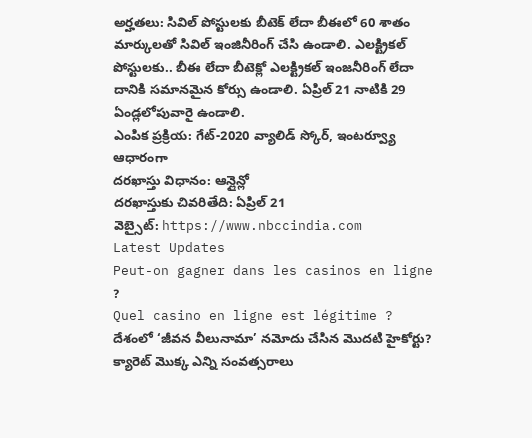అర్హతలు: సివిల్ పోస్టులకు బీటెక్ లేదా బీఈలో 60 శాతం మార్కులతో సివిల్ ఇంజినీరింగ్ చేసి ఉండాలి. ఎలక్ట్రికల్ పోస్టులకు.. బీఈ లేదా బీటెక్లో ఎలక్ట్రికల్ ఇంజనీరింగ్ లేదా దానికి సమానమైన కోర్సు ఉండాలి. ఏప్రిల్ 21 నాటికి 29 ఏండ్లలోపువారై ఉండాలి.
ఎంపిక ప్రక్రియ: గేట్-2020 వ్యాలిడ్ స్కోర్, ఇంటర్వ్యూ ఆధారంగా
దరఖాస్తు విధానం: ఆన్లైన్లో
దరఖాస్తుకు చివరితేది: ఏప్రిల్ 21
వెబ్సైట్: https://www.nbccindia.com
Latest Updates
Peut-on gagner dans les casinos en ligne ?
Quel casino en ligne est légitime ?
దేశంలో ‘జీవన వీలునామా’ నమోదు చేసిన మొదటి హైకోర్టు?
క్యారెట్ మొక్క ఎన్ని సంవత్సరాలు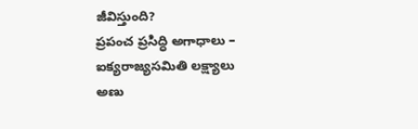జీవిస్తుంది?
ప్రపంచ ప్రసిద్ధి అగాధాలు – ఐక్యరాజ్యసమితి లక్ష్యాలు
అణు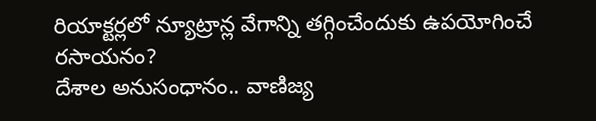రియాక్టర్లలో న్యూట్రాన్ల వేగాన్ని తగ్గించేందుకు ఉపయోగించే రసాయనం?
దేశాల అనుసంధానం.. వాణిజ్య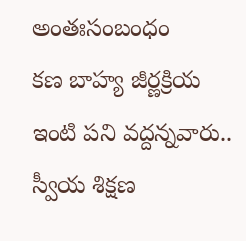అంతఃసంబంధం
కణ బాహ్య జీర్ణక్రియ
ఇంటి పని వద్దన్నవారు.. స్వీయ శిక్షణ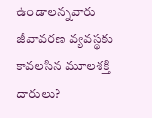ఉండాలన్నవారు
జీవావరణ వ్యవస్థకు కావలసిన మూలశక్తి దారులు?